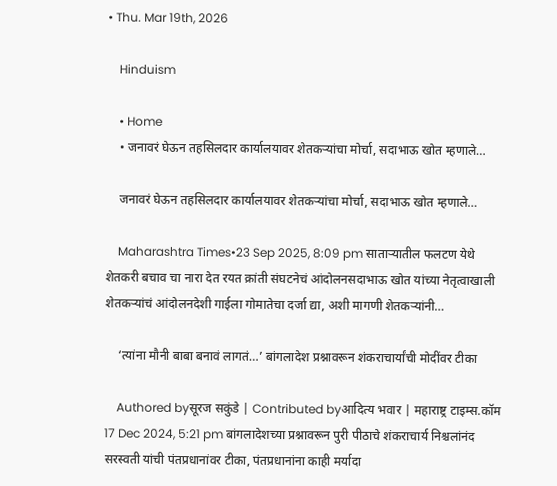• Thu. Mar 19th, 2026

    Hinduism

    • Home
    • जनावरं घेऊन तहसिलदार कार्यालयावर शेतकऱ्यांचा मोर्चा, सदाभाऊ खोत म्हणाले…

    जनावरं घेऊन तहसिलदार कार्यालयावर शेतकऱ्यांचा मोर्चा, सदाभाऊ खोत म्हणाले…

    Maharashtra Times•23 Sep 2025, 8:09 pm साताऱ्यातील फलटण येथे शेतकरी बचाव चा नारा देत रयत क्रांती संघटनेचं आंदोलनसदाभाऊ खोत यांच्या नेतृत्वाखाली शेतकऱ्यांचं आंदोलनदेशी गाईला गोमातेचा दर्जा द्या, अशी मागणी शेतकऱ्यांनी…

    ‘त्यांना मौनी बाबा बनावं लागतं…’ बांगलादेश प्रश्नावरून शंकराचार्यांची मोदींवर टीका

    Authored byसूरज सकुंडे | Contributed byआदित्य भवार | महाराष्ट्र टाइम्स.कॉम 17 Dec 2024, 5:21 pm बांगलादेशच्या प्रश्नावरून पुरी पीठाचे शंकराचार्य निश्चलांनंद सरस्वती यांची पंतप्रधानांवर टीका, पंतप्रधानांना काही मर्यादा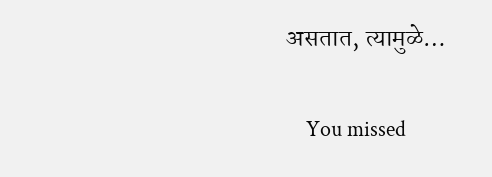असतात, त्यामुळे…

    You missed